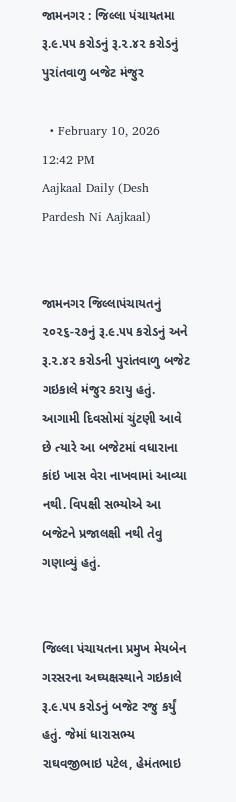જામનગર : જિલ્લા પંચાયતમા રૂ.૯.૫૫ કરોડનું રૂ.૨.૪૨ કરોડનું પુરાંતવાળુ બજેટ મંજુર

  • February 10, 2026 12:42 PM
Aajkaal Daily (Desh Pardesh Ni Aajkaal)


જામનગર જિલ્લાપંચાયતનું ૨૦૨૬-૨૭નું રૂ.૯.૫૫ કરોડનું અને રૂ.૨.૪૨ કરોડની પુરાંતવાળુ બજેટ ગઇકાલે મંજુર કરાયુ હતું. આગામી દિવસોમાં ચુંટણી આવે છે ત્યારે આ બજેટમાં વધારાના કાંઇ ખાસ વેરા નાખવામાં આવ્યા નથી. વિપક્ષી સભ્યોએ આ બજેટને પ્રજાલક્ષી નથી તેવુ ગણાવ્યું હતું.


જિલ્લા પંચાયતના પ્રમુખ મેયબેન ગરસરના અઘ્યક્ષસ્થાને ગઇકાલે રૂ.૯.૫૫ કરોડનું બજેટ રજુ કર્યું હતું. જેમાં ધારાસભ્ય રાઘવજીભાઇ પટેલ, હેમંતભાઇ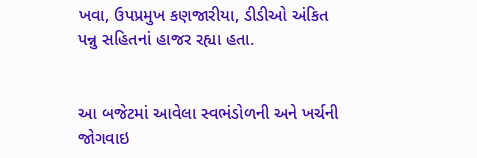ખવા, ઉપપ્રમુખ કણજારીયા, ડીડીઓ અંકિત પન્નુ સહિતનાં હાજર રહ્યા હતા.


આ બજેટમાં આવેલા સ્વભંડોળની અને ખર્ચની જોગવાઇ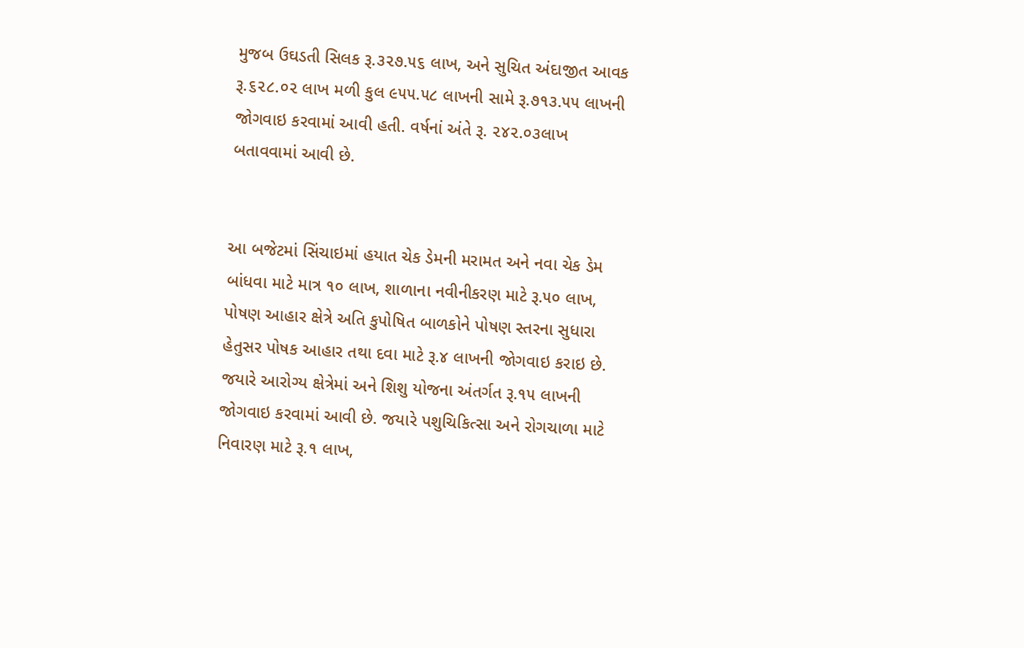મુજબ ઉઘડતી સિલક રૂ.૩૨૭.૫૬ લાખ, અને સુચિત અંદાજીત આવક રૂ.૬૨૮.૦૨ લાખ મળી કુલ ૯૫૫.૫૮ લાખની સામે રૂ.૭૧૩.૫૫ લાખની જોગવાઇ કરવામાં આવી હતી. વર્ષનાં અંતે રૂ. ૨૪૨.૦૩લાખ બતાવવામાં આવી છે.


આ બજેટમાં સિંચાઇમાં હયાત ચેક ડેમની મરામત અને નવા ચેક ડેમ બાંધવા માટે માત્ર ૧૦ લાખ, શાળાના નવીનીકરણ માટે રૂ.૫૦ લાખ, પોષણ આહાર ક્ષેત્રે અતિ કુપોષિત બાળકોને પોષણ સ્તરના સુધારા હેતુસર પોષક આહાર તથા દવા માટે રૂ.૪ લાખની જોગવાઇ કરાઇ છે. જયારે આરોગ્ય ક્ષેત્રેમાં અને શિશુ યોજના અંતર્ગત રૂ.૧૫ લાખની જોગવાઇ કરવામાં આવી છે. જયારે પશુચિકિત્સા અને રોગચાળા માટે નિવારણ માટે રૂ.૧ લાખ,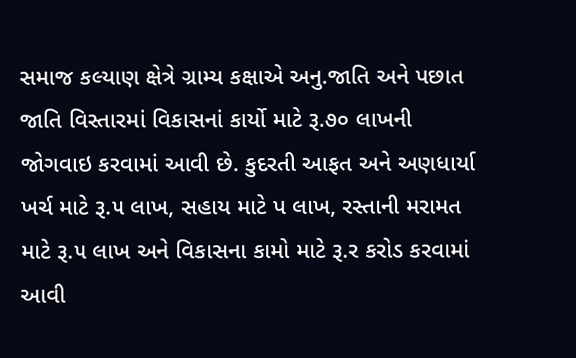સમાજ કલ્યાણ ક્ષેત્રે ગ્રામ્ય કક્ષાએ અનુ.જાતિ અને પછાત જાતિ વિસ્તારમાં વિકાસનાં કાર્યો માટે રૂ.૭૦ લાખની જોગવાઇ કરવામાં આવી છે. કુદરતી આફત અને અણધાર્યા ખર્ચ માટે રૂ.૫ લાખ, સહાય માટે પ લાખ, રસ્તાની મરામત માટે રૂ.૫ લાખ અને વિકાસના કામો માટે રૂ.ર કરોડ કરવામાં આવી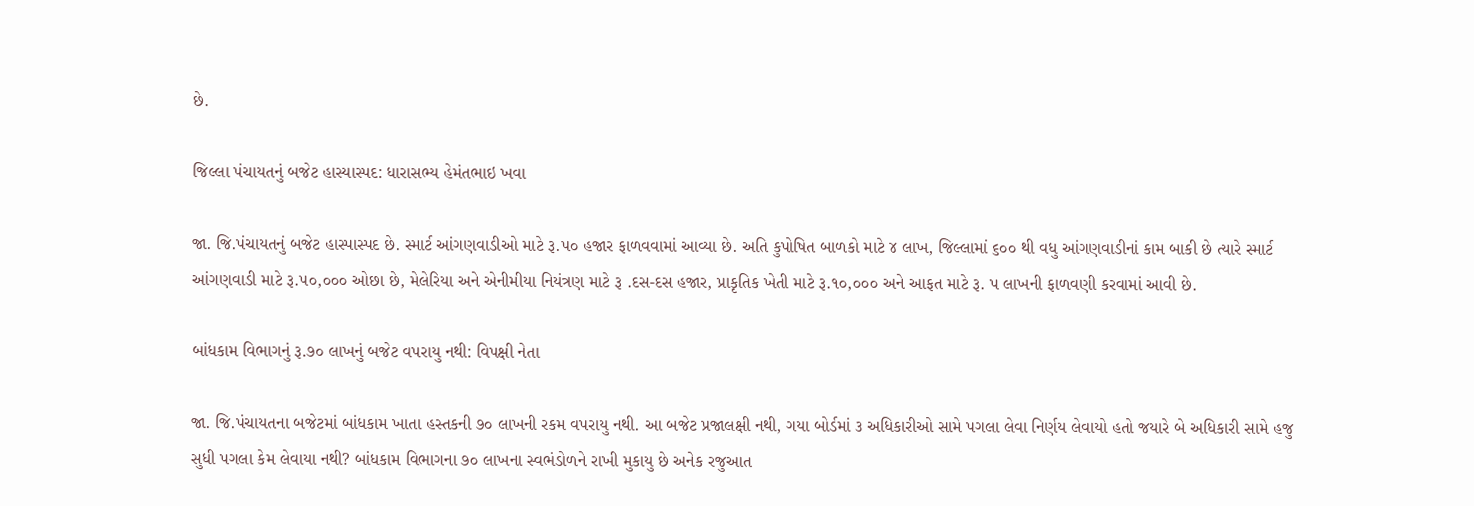છે.

જિલ્લા પંચાયતનું બજેટ હાસ્યાસ્પદ: ધારાસભ્ય હેમંતભાઇ ખવા

જા. જિ.પંચાયતનું બજેટ હાસ્પાસ્પદ છે. સ્માર્ટ આંગણવાડીઓ માટે રૂ.૫૦ હજાર ફાળવવામાં આવ્યા છે. અતિ કુપોષિત બાળકો માટે ૪ લાખ, જિલ્લામાં ૬૦૦ થી વધુ આંગણવાડીનાં કામ બાકી છે ત્યારે સ્માર્ટ આંગણવાડી માટે રૂ.૫૦,૦૦૦ ઓછા છે, મેલેરિયા અને એનીમીયા નિયંત્રણ માટે રૂ .દસ-દસ હજાર, પ્રાકૃતિક ખેતી માટે રૂ.૧૦,૦૦૦ અને આફત માટે રૂ. પ લાખની ફાળવણી કરવામાં આવી છે.

બાંધકામ વિભાગનું રૂ.૭૦ લાખનું બજેટ વપરાયુ નથી: વિપક્ષી નેતા

જા. જિ.પંચાયતના બજેટમાં બાંધકામ ખાતા હસ્તકની ૭૦ લાખની રકમ વપરાયુ નથી. આ બજેટ પ્રજાલક્ષી નથી, ગયા બોર્ડમાં ૩ અધિકારીઓ સામે પગલા લેવા નિર્ણય લેવાયો હતો જયારે બે અધિકારી સામે હજુ સુધી પગલા કેમ લેવાયા નથી? બાંધકામ વિભાગના ૭૦ લાખના સ્વભંડોળને રાખી મુકાયુ છે અનેક રજુઆત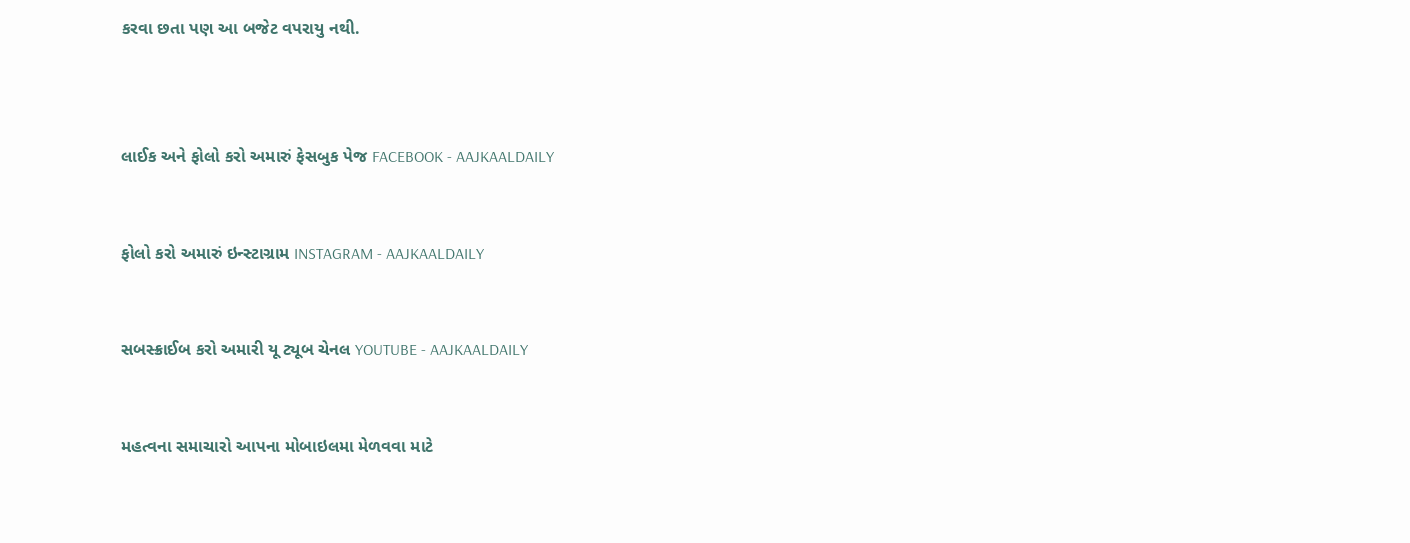કરવા છતા પણ આ બજેટ વપરાયુ નથી.



લાઈક અને ફોલો કરો અમારું ફેસબુક પેજ FACEBOOK - AAJKAALDAILY


ફોલો કરો અમારું ઇન્સ્ટાગ્રામ INSTAGRAM - AAJKAALDAILY


સબસ્ક્રાઈબ કરો અમારી યૂ ટ્યૂબ ચેનલ YOUTUBE - AAJKAALDAILY


મહત્વના સમાચારો આપના મોબાઇલમા મેળવવા માટે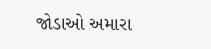જોડાઓ અમારા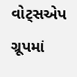વોટ્સએપ ગ્રૂપમાં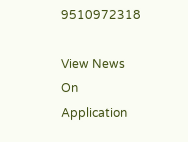9510972318

View News On Application